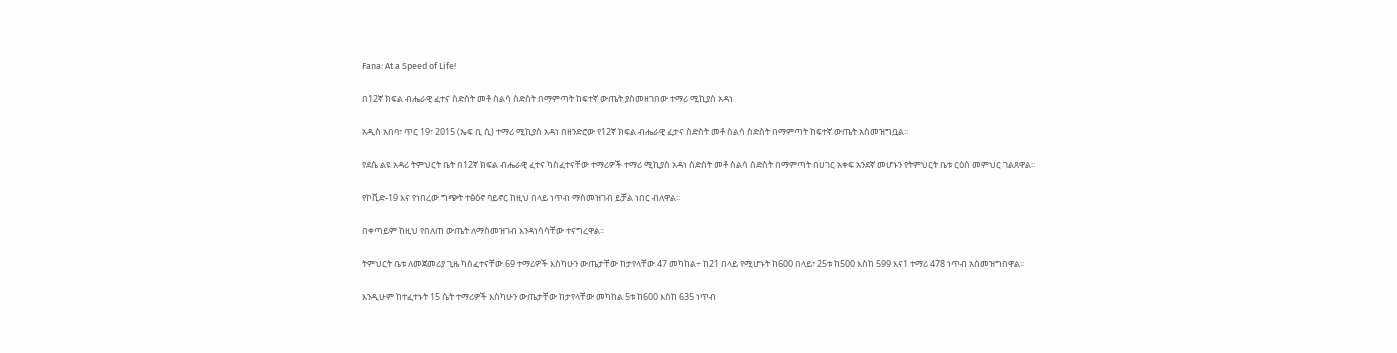Fana: At a Speed of Life!

በ12ኛ ክፍል ብሔራዊ ፈተና ስድስት መቶ ስልሳ ስድስት በማምጣት ከፍተኛ ውጤት ያስመዘገበው ተማሪ ሚኪያስ አዳነ

አዲስ አበባ፣ ጥር 19፣ 2015 (ኤፍ ቢ ሲ) ተማሪ ሚኪያስ አዳነ በዘንድሮው የ12ኛ ክፍል ብሔራዊ ፈታና ስድስት መቶ ስልሳ ስድስት በማምጣት ከፍተኛ ውጤት አስመዝግቧል፡፡

የደሴ ልዩ አዳሪ ትምህርት ቤት በ12ኛ ክፍል ብሔራዊ ፈተና ካስፈተናቸው ተማሪዎች ተማሪ ሚኪያስ አዳነ ስድስት መቶ ስልሳ ስድስት በማምጣት በሀገር አቀፍ አንደኛ መሆኑን የትምህርት ቤቱ ርዕሰ መምህር ገልጸዋል፡፡

የኮቪድ-19 እና የነበረው ግጭት ተፅዕኖ ባይኖር ከዚህ በላይ ነጥብ ማስመዝገብ ይቻል ነበር ብለዋል።

በቀጣይም ከዚህ የበለጠ ውጤት ለማስመዝገብ እንዳነሳሳቸው ተናግረዋል፡፡

ትምህርት ቤቱ ለመጀመሪያ ጊዜ ካስፈተናቸው 69 ተማሪዎች እስካሁን ውጤታቸው ከታየላቸው 47 መካከል÷ ከ21 በላይ የሚሆኑት ከ600 በላይ፣ 25ቱ ከ500 እስከ 599 እና1 ተማሪ 478 ነጥብ አስመዝግበዋል፡፡

እንዲሁም ከተፈተኑት 15 ሴት ተማሪዎች እስካሁን ውጤታቸው ከታየላቸው መካከል 5ቱ ከ600 እስከ 635 ነጥብ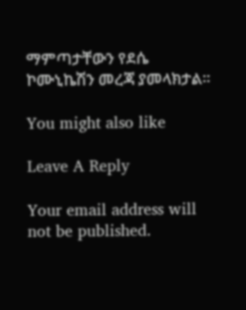ማምጣታቸውን የደሴ ኮሙኒኬሽን መረጃ ያመላክታል፡፡

You might also like

Leave A Reply

Your email address will not be published.